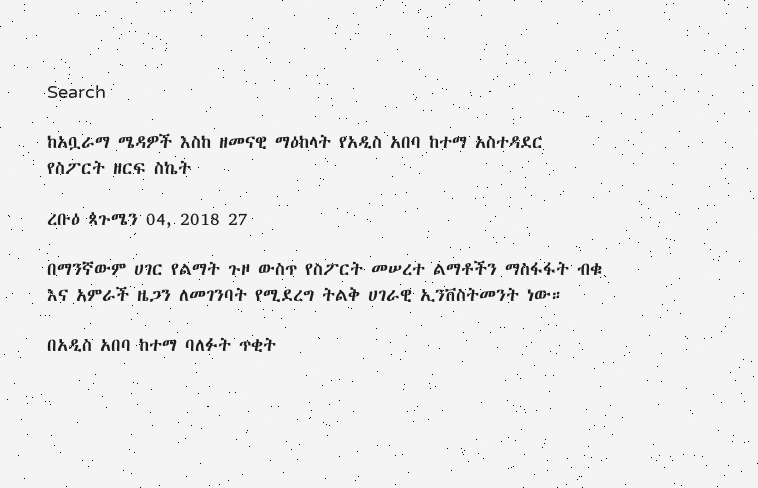Search

ከአቧራማ ሜዳዎች እስከ ዘመናዊ ማዕከላት የአዲስ አበባ ከተማ አስተዳደር የስፖርት ዘርፍ ስኬት

ረቡዕ ጳጉሜን 04, 2018 27

በማንኛውም ሀገር የልማት ጉዞ ውስጥ የስፖርት መሠረተ ልማቶችን ማስፋፋት ብቁ እና አምራች ዜጋን ለመገንባት የሚደረግ ትልቅ ሀገራዊ ኢንቨስትመንት ነው።

በአዲስ አበባ ከተማ ባለፉት ጥቂት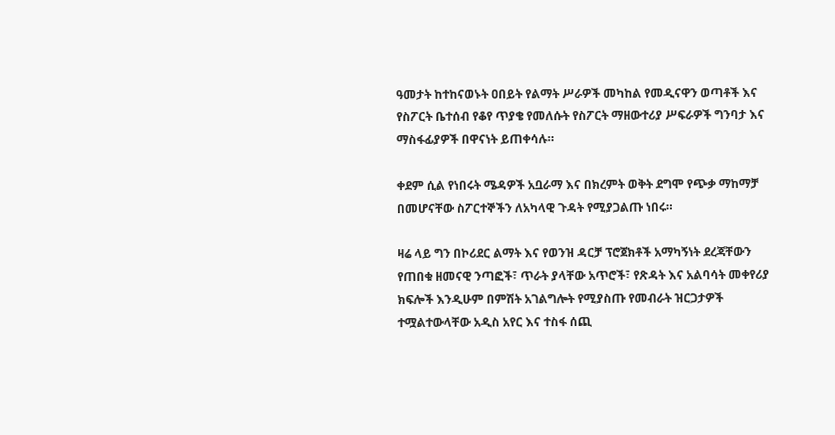ዓመታት ከተከናወኑት ዐበይት የልማት ሥራዎች መካከል የመዲናዋን ወጣቶች እና የስፖርት ቤተሰብ የቆየ ጥያቄ የመለሱት የስፖርት ማዘውተሪያ ሥፍራዎች ግንባታ እና ማስፋፊያዎች በዋናነት ይጠቀሳሉ።

ቀደም ሲል የነበሩት ሜዳዎች አቧራማ እና በክረምት ወቅት ደግሞ የጭቃ ማከማቻ በመሆናቸው ስፖርተኞችን ለአካላዊ ጉዳት የሚያጋልጡ ነበሩ።

ዛሬ ላይ ግን በኮሪደር ልማት እና የወንዝ ዳርቻ ፕሮጀክቶች አማካኝነት ደረጃቸውን የጠበቁ ዘመናዊ ንጣፎች፣ ጥራት ያላቸው አጥሮች፣ የጽዳት እና አልባሳት መቀየሪያ ክፍሎች እንዲሁም በምሽት አገልግሎት የሚያስጡ የመብራት ዝርጋታዎች ተሟልተውላቸው አዲስ አየር እና ተስፋ ሰጪ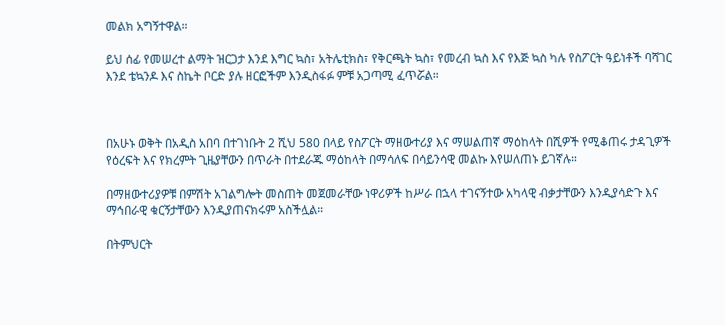መልክ አግኝተዋል።

ይህ ሰፊ የመሠረተ ልማት ዝርጋታ እንደ እግር ኳስ፣ አትሌቲክስ፣ የቅርጫት ኳስ፣ የመረብ ኳስ እና የእጅ ኳስ ካሉ የስፖርት ዓይነቶች ባሻገር እንደ ቴኳንዶ እና ስኬት ቦርድ ያሉ ዘርፎችም እንዲስፋፉ ምቹ አጋጣሚ ፈጥሯል።



በአሁኑ ወቅት በአዲስ አበባ በተገነቡት 2 ሺህ 580 በላይ የስፖርት ማዘውተሪያ እና ማሠልጠኛ ማዕከላት በሺዎች የሚቆጠሩ ታዳጊዎች የዕረፍት እና የክረምት ጊዜያቸውን በጥራት በተደራጁ ማዕከላት በማሳለፍ በሳይንሳዊ መልኩ እየሠለጠኑ ይገኛሉ።

በማዘውተሪያዎቹ በምሽት አገልግሎት መስጠት መጀመራቸው ነዋሪዎች ከሥራ በኋላ ተገናኝተው አካላዊ ብቃታቸውን እንዲያሳድጉ እና ማኅበራዊ ቁርኝታቸውን እንዲያጠናክሩም አስችሏል።

በትምህርት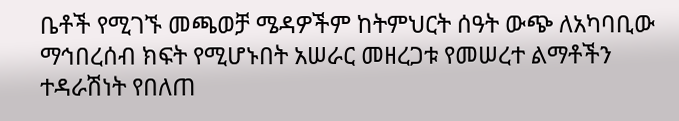ቤቶች የሚገኙ መጫወቻ ሜዳዎችም ከትምህርት ሰዓት ውጭ ለአካባቢው ማኅበረሰብ ክፍት የሚሆኑበት አሠራር መዘረጋቱ የመሠረተ ልማቶችን ተዳራሽነት የበለጠ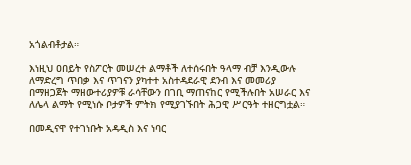አጎልብቶታል።

እነዚህ ዐበይት የስፖርት መሠረተ ልማቶች ለተሰሩበት ዓላማ ብቻ እንዲውሉ ለማድረግ ጥበቃ እና ጥገናን ያካተተ አስተዳደራዊ ደንብ እና መመሪያ በማዘጋጀት ማዘውተሪያዎቹ ራሳቸውን በገቢ ማጠናከር የሚችሉበት አሠራር እና ለሌላ ልማት የሚነሱ ቦታዎች ምትክ የሚያገኙበት ሕጋዊ ሥርዓት ተዘርግቷል።

በመዲናዋ የተገነቡት አዳዲስ እና ነባር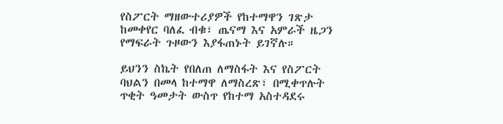የስፖርት ማዘውተሪያዎች የከተማዋን ገጽታ ከመቀየር ባለፈ ብቁ፣ ጤናማ እና አምራች ዜጋን የማፍራት ጉዞውን እያፋጠኑት ይገኛሉ።

ይህንን ስኬት የበለጠ ለማስፋት እና የስፖርት ባህልን በመላ ከተማዋ ለማስረጽ፣ በሚቀጥሉት ጥቂት ዓመታት ውስጥ የከተማ አስተዳደሩ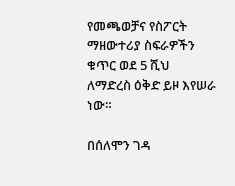የመጫወቻና የስፖርት ማዘውተሪያ ስፍራዎችን ቁጥር ወደ 5 ሺህ ለማድረስ ዕቅድ ይዞ እየሠራ ነው።

በሰለሞን ገዳ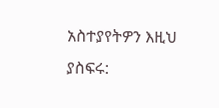አስተያየትዎን እዚህ ያስፍሩ: